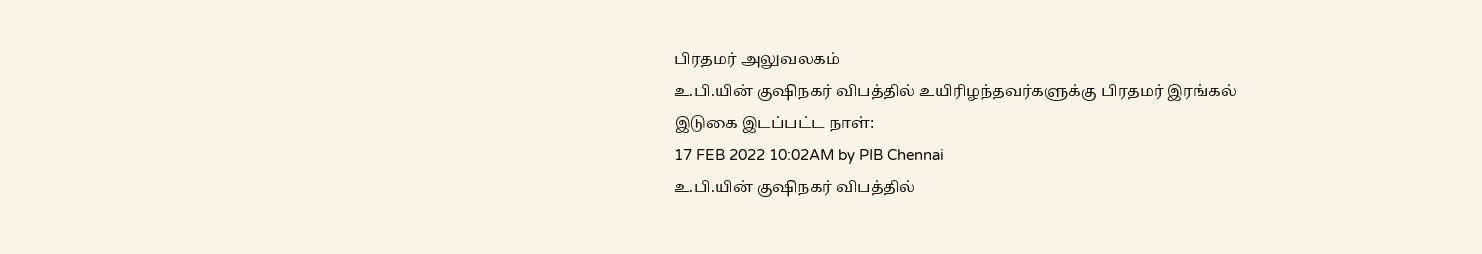பிரதமர் அலுவலகம்
உ.பி.யின் குஷிநகர் விபத்தில் உயிரிழந்தவர்களுக்கு பிரதமர் இரங்கல்
இடுகை இடப்பட்ட நாள்:
17 FEB 2022 10:02AM by PIB Chennai
உ.பி.யின் குஷிநகர் விபத்தில்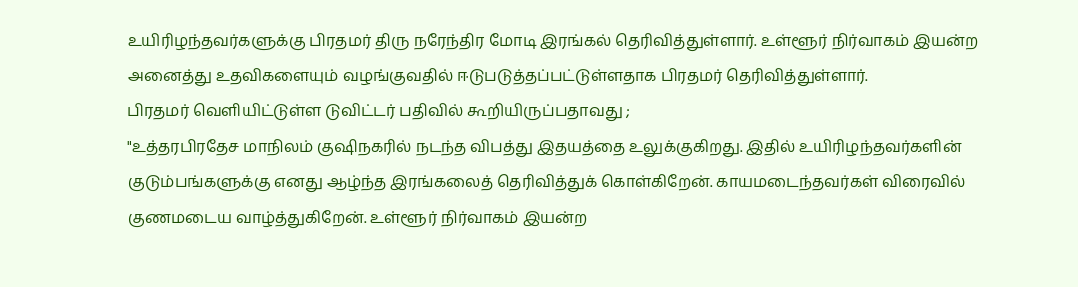உயிரிழந்தவர்களுக்கு பிரதமர் திரு நரேந்திர மோடி இரங்கல் தெரிவித்துள்ளார். உள்ளூர் நிர்வாகம் இயன்ற அனைத்து உதவிகளையும் வழங்குவதில் ஈடுபடுத்தப்பட்டுள்ளதாக பிரதமர் தெரிவித்துள்ளார்.
பிரதமர் வெளியிட்டுள்ள டுவிட்டர் பதிவில் கூறியிருப்பதாவது ;
"உத்தரபிரதேச மாநிலம் குஷிநகரில் நடந்த விபத்து இதயத்தை உலுக்குகிறது. இதில் உயிரிழந்தவர்களின் குடும்பங்களுக்கு எனது ஆழ்ந்த இரங்கலைத் தெரிவித்துக் கொள்கிறேன். காயமடைந்தவர்கள் விரைவில் குணமடைய வாழ்த்துகிறேன். உள்ளூர் நிர்வாகம் இயன்ற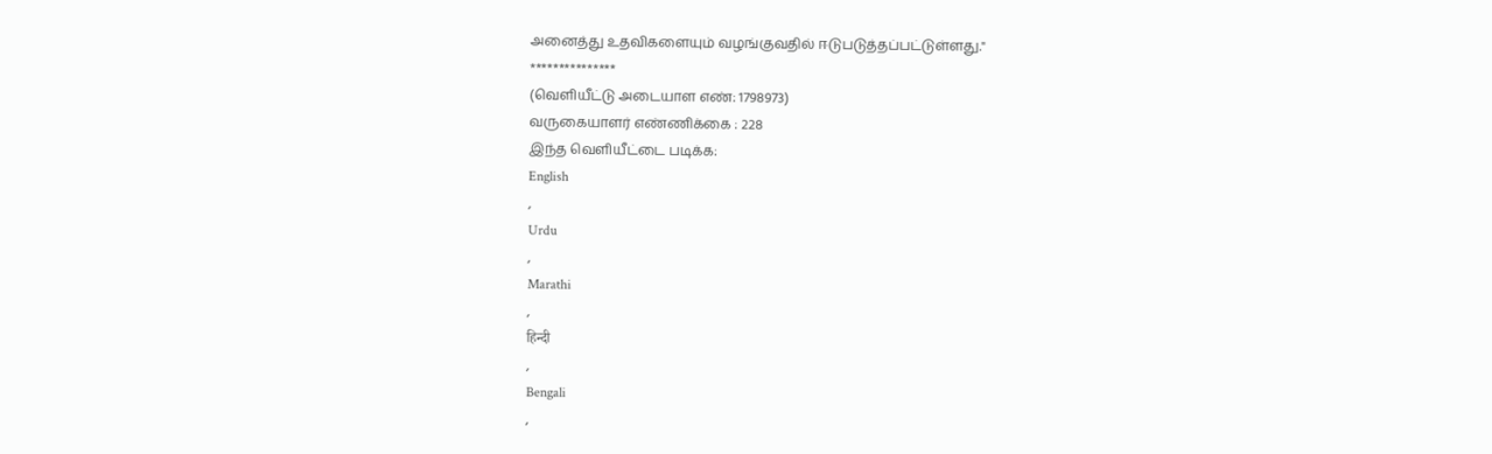அனைத்து உதவிகளையும் வழங்குவதில் ஈடுபடுத்தப்பட்டுள்ளது."
***************
(வெளியீட்டு அடையாள எண்: 1798973)
வருகையாளர் எண்ணிக்கை : 228
இந்த வெளியீட்டை படிக்க:
English
,
Urdu
,
Marathi
,
हिन्दी
,
Bengali
,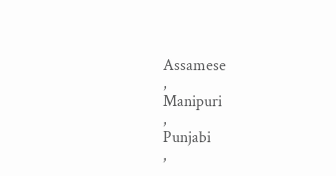Assamese
,
Manipuri
,
Punjabi
,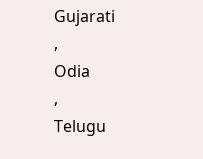Gujarati
,
Odia
,
Telugu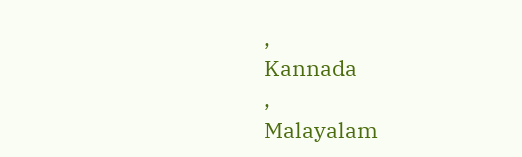,
Kannada
,
Malayalam